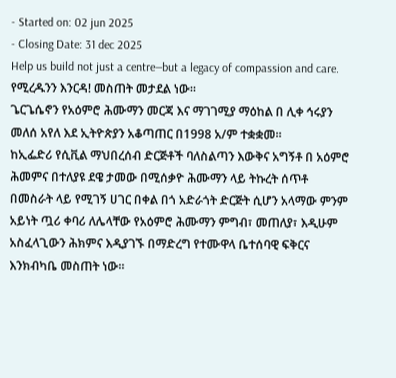- Started on: 02 jun 2025
- Closing Date: 31 dec 2025
Help us build not just a centre—but a legacy of compassion and care.
የሚረዱንን እንርዳ! መስጠት መታደል ነው።
ጌርጌሴኖን የአዕምሮ ሕሙማን መርጃ እና ማገገሚያ ማዕከል በ ሊቀ ኅሩያን መለሰ አየለ እደ ኢትዮጵያን አቆጣጠር በ1998 አ/ም ተቋቋመ።
ከኢፌድሪ የሲቪል ማህበረሰብ ድርጅቶች ባለስልጣን እውቅና አግኝቶ በ አዕምሮ ሕመምና በተለያዩ ደዌ ታመው በሚሰቃዮ ሕሙማን ላይ ትኩረት ሰጥቶ በመስራት ላይ የሚገኝ ሀገር በቀል በጎ አድራጎት ድርጅት ሲሆን አላማው ምንም አይነት ጧሪ ቀባሪ ለሌላቸው የአዕምሮ ሕሙማን ምግብ፣ መጠለያ፣ እዲሁም አስፈላጊውን ሕክምና እዲያገኙ በማድረግ የተሙዋላ ቤተሰባዊ ፍቅርና እንክብካቤ መስጠት ነው።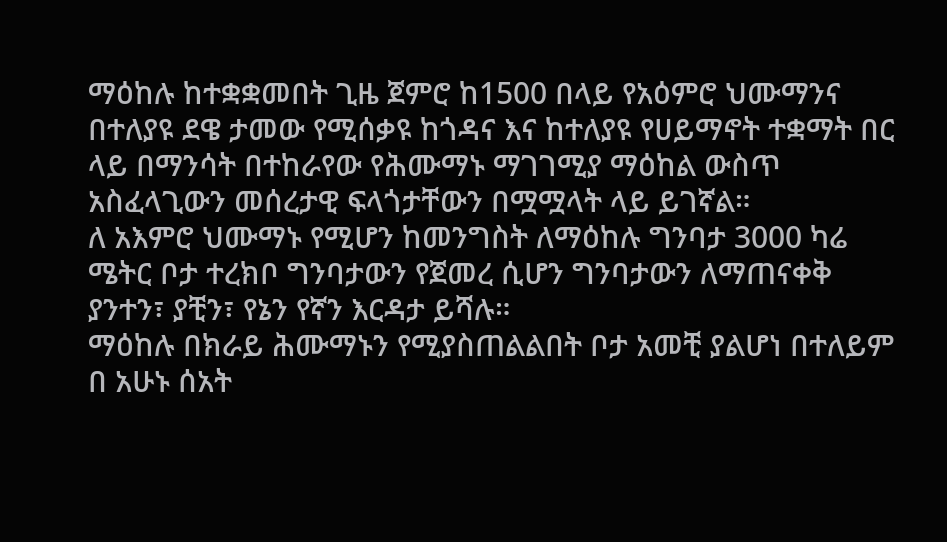ማዕከሉ ከተቋቋመበት ጊዜ ጀምሮ ከ1500 በላይ የአዕምሮ ህሙማንና በተለያዩ ደዌ ታመው የሚሰቃዩ ከጎዳና እና ከተለያዩ የሀይማኖት ተቋማት በር ላይ በማንሳት በተከራየው የሕሙማኑ ማገገሚያ ማዕከል ውስጥ አስፈላጊውን መሰረታዊ ፍላጎታቸውን በሟሟላት ላይ ይገኛል።
ለ አእምሮ ህሙማኑ የሚሆን ከመንግስት ለማዕከሉ ግንባታ 3000 ካሬ ሜትር ቦታ ተረክቦ ግንባታውን የጀመረ ሲሆን ግንባታውን ለማጠናቀቅ ያንተን፣ ያቺን፣ የኔን የኛን እርዳታ ይሻሉ።
ማዕከሉ በክራይ ሕሙማኑን የሚያስጠልልበት ቦታ አመቺ ያልሆነ በተለይም በ አሁኑ ሰአት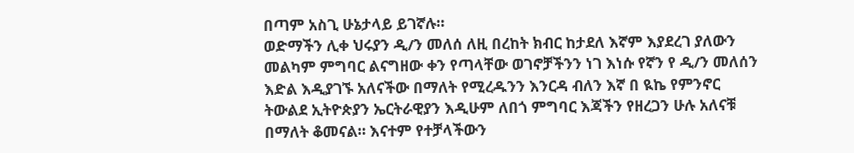በጣም አስጊ ሁኔታላይ ይገኛሉ።
ወድማችን ሊቀ ህሩያን ዲ/ን መለሰ ለዚ በረከት ክብር ከታደለ እኛም እያደረገ ያለውን መልካም ምግባር ልናግዘው ቀን የጣላቸው ወገኖቻችንን ነገ እነሱ የኛን የ ዲ/ን መለሰን እድል እዲያገኙ አለናችው በማለት የሚረዱንን እንርዳ ብለን እኛ በ ዪኬ የምንኖር ትውልደ ኢትዮጵያን ኤርትራዊያን እዲሁም ለበጎ ምግባር እጃችን የዘረጋን ሁሉ አለናቹ በማለት ቆመናል። እናተም የተቻላችውን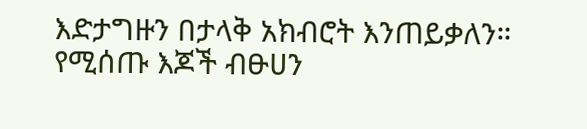እድታግዙን በታላቅ አክብሮት እንጠይቃለን።
የሚሰጡ እጆች ብፁሀን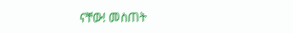ናቸው! መስጠት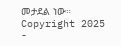መታደል ነው።
Copyright 2025 -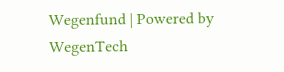Wegenfund | Powered by WegenTech